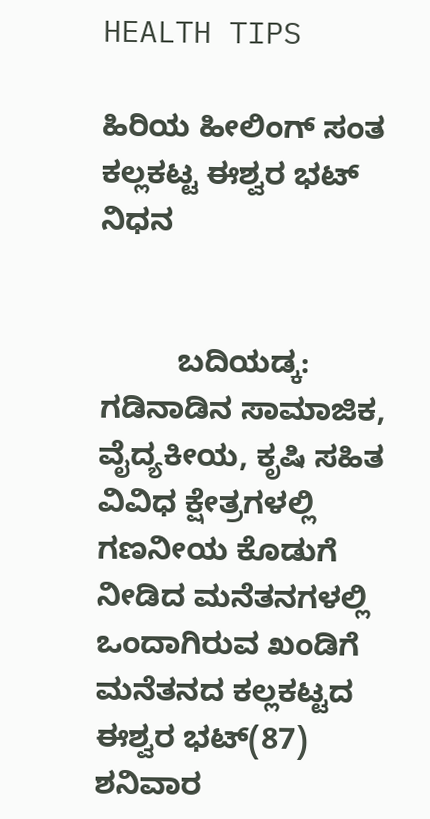HEALTH TIPS

ಹಿರಿಯ ಹೀಲಿಂಗ್ ಸಂತ ಕಲ್ಲಕಟ್ಟ ಈಶ್ವರ ಭಟ್ ನಿಧನ


         ಬದಿಯಡ್ಕ: ಗಡಿನಾಡಿನ ಸಾಮಾಜಿಕ, ವೈದ್ಯಕೀಯ, ಕೃಷಿ ಸಹಿತ ವಿವಿಧ ಕ್ಷೇತ್ರಗಳಲ್ಲಿ ಗಣನೀಯ ಕೊಡುಗೆ ನೀಡಿದ ಮನೆತನಗಳಲ್ಲಿ ಒಂದಾಗಿರುವ ಖಂಡಿಗೆ ಮನೆತನದ ಕಲ್ಲಕಟ್ಟದ ಈಶ್ವರ ಭಟ್(87) ಶನಿವಾರ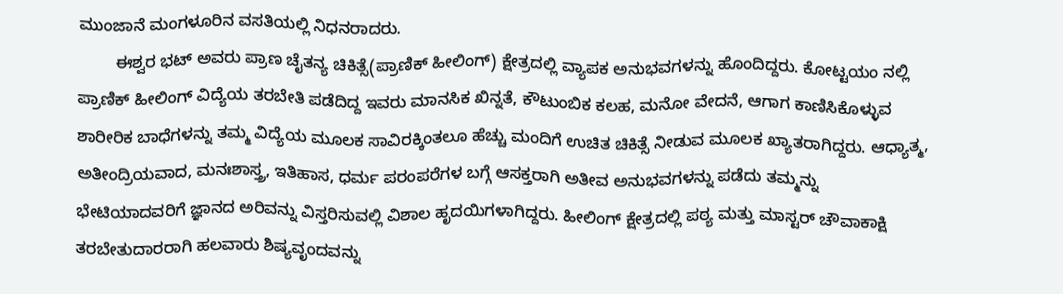ಮುಂಜಾನೆ ಮಂಗಳೂರಿನ ವಸತಿಯಲ್ಲಿ ನಿಧನರಾದರು.
        ಈಶ್ವರ ಭಟ್ ಅವರು ಪ್ರಾಣ ಚೈತನ್ಯ ಚಿಕಿತ್ಸೆ(ಪ್ರಾಣಿಕ್ ಹೀಲಿಂಗ್) ಕ್ಷೇತ್ರದಲ್ಲಿ ವ್ಯಾಪಕ ಅನುಭವಗಳನ್ನು ಹೊಂದಿದ್ದರು. ಕೋಟ್ಟಯಂ ನಲ್ಲಿ ಪ್ರಾಣಿಕ್ ಹೀಲಿಂಗ್ ವಿದ್ಯೆಯ ತರಬೇತಿ ಪಡೆದಿದ್ದ ಇವರು ಮಾನಸಿಕ ಖಿನ್ನತೆ, ಕೌಟುಂಬಿಕ ಕಲಹ, ಮನೋ ವೇದನೆ, ಆಗಾಗ ಕಾಣಿಸಿಕೊಳ್ಳುವ ಶಾರೀರಿಕ ಬಾಧೆಗಳನ್ನು ತಮ್ಮ ವಿದ್ಯೆಯ ಮೂಲಕ ಸಾವಿರಕ್ಕಿಂತಲೂ ಹೆಚ್ಚು ಮಂದಿಗೆ ಉಚಿತ ಚಿಕಿತ್ಸೆ ನೀಡುವ ಮೂಲಕ ಖ್ಯಾತರಾಗಿದ್ದರು. ಆಧ್ಯಾತ್ಮ, ಅತೀಂದ್ರಿಯವಾದ, ಮನಃಶಾಸ್ತ್ರ, ಇತಿಹಾಸ, ಧರ್ಮ ಪರಂಪರೆಗಳ ಬಗ್ಗೆ ಆಸಕ್ತರಾಗಿ ಅತೀವ ಅನುಭವಗಳನ್ನು ಪಡೆದು ತಮ್ಮನ್ನು ಭೇಟಿಯಾದವರಿಗೆ ಜ್ಞಾನದ ಅರಿವನ್ನು ವಿಸ್ತರಿಸುವಲ್ಲಿ ವಿಶಾಲ ಹೃದಯಿಗಳಾಗಿದ್ದರು. ಹೀಲಿಂಗ್ ಕ್ಷೇತ್ರದಲ್ಲಿ ಪಠ್ಯ ಮತ್ತು ಮಾಸ್ಟರ್ ಚೌವಾಕಾಕ್ಷಿ ತರಬೇತುದಾರರಾಗಿ ಹಲವಾರು ಶಿಷ್ಯವೃಂದವನ್ನು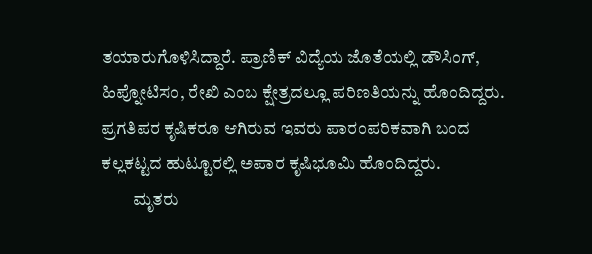ತಯಾರುಗೊಳಿಸಿದ್ದಾರೆ. ಪ್ರಾಣಿಕ್ ವಿದ್ಯೆಯ ಜೊತೆಯಲ್ಲಿ ಡೌಸಿಂಗ್, ಹಿಪ್ನೋಟಿಸಂ, ರೇಖಿ ಎಂಬ ಕ್ಷೇತ್ರದಲ್ಲೂ ಪರಿಣತಿಯನ್ನು ಹೊಂದಿದ್ದರು.  ಪ್ರಗತಿಪರ ಕೃಷಿಕರೂ ಆಗಿರುವ ಇವರು ಪಾರಂಪರಿಕವಾಗಿ ಬಂದ ಕಲ್ಲಕಟ್ಟದ ಹುಟ್ಟೂರಲ್ಲಿ ಅಪಾರ ಕೃಷಿಭೂಮಿ ಹೊಂದಿದ್ದರು.
         ಮೃತರು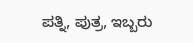ಪತ್ನಿ, ಪುತ್ರ, ಇಬ್ಬರು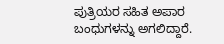ಪುತ್ರಿಯರ ಸಹಿತ ಅಪಾರ ಬಂಧುಗಳನ್ನು ಅಗಲಿದ್ದಾರೆ.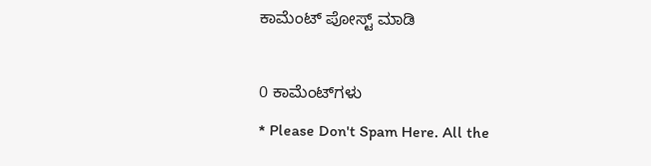ಕಾಮೆಂಟ್‌‌ ಪೋಸ್ಟ್‌ ಮಾಡಿ

0 ಕಾಮೆಂಟ್‌ಗಳು
* Please Don't Spam Here. All the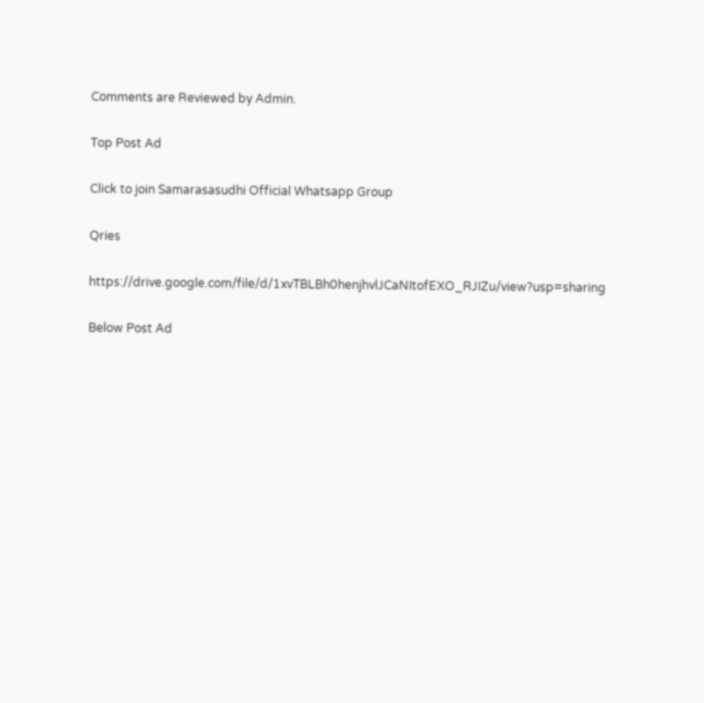Comments are Reviewed by Admin.

Top Post Ad

Click to join Samarasasudhi Official Whatsapp Group

Qries

https://drive.google.com/file/d/1xvTBLBh0henjhvlJCaNItofEXO_RJIZu/view?usp=sharing

Below Post Ad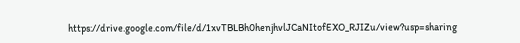https://drive.google.com/file/d/1xvTBLBh0henjhvlJCaNItofEXO_RJIZu/view?usp=sharing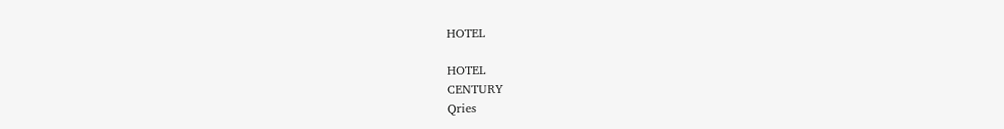HOTEL

HOTEL
CENTURY
Qries